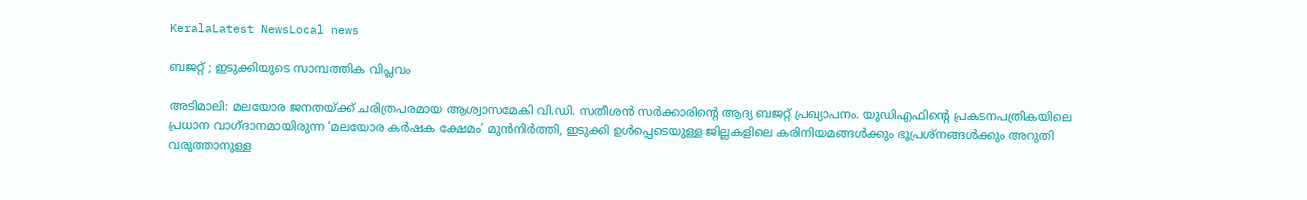KeralaLatest NewsLocal news

ബജറ്റ് ; ഇടുക്കിയുടെ സാമ്പത്തിക വിപ്ലവം

അടിമാലി: മലയോര ജനതയ്ക്ക് ചരിത്രപരമായ ആശ്വാസമേകി വി.ഡി. സതീശൻ സർക്കാരിന്റെ ആദ്യ ബജറ്റ് പ്രഖ്യാപനം. യുഡിഎഫിന്റെ പ്രകടനപത്രികയിലെ പ്രധാന വാഗ്ദാനമായിരുന്ന ‘മലയോര കർഷക ക്ഷേമം’ മുൻനിർത്തി, ഇടുക്കി ഉൾപ്പെടെയുള്ള ജില്ലകളിലെ കരിനിയമങ്ങൾക്കും ഭൂപ്രശ്നങ്ങൾക്കും അറുതി വരുത്താനുള്ള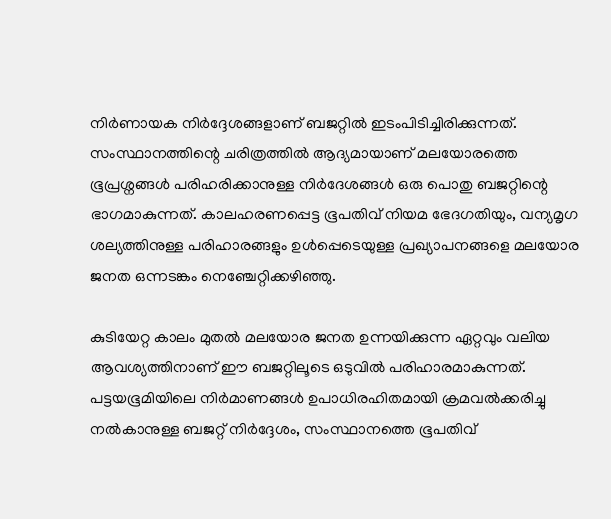നിർണായക നിർദ്ദേശങ്ങളാണ് ബജറ്റിൽ ഇടംപിടിച്ചിരിക്കുന്നത്. സംസ്ഥാനത്തിന്റെ ചരിത്രത്തിൽ ആദ്യമായാണ് മലയോരത്തെ ഭൂപ്രശ്നങ്ങൾ പരിഹരിക്കാനുള്ള നിർദേശങ്ങൾ ഒരു പൊതു ബജറ്റിന്റെ ഭാഗമാകുന്നത്. കാലഹരണപ്പെട്ട ഭൂപതിവ് നിയമ ഭേദഗതിയും, വന്യമൃഗ ശല്യത്തിനുള്ള പരിഹാരങ്ങളും ഉൾപ്പെടെയുള്ള പ്രഖ്യാപനങ്ങളെ മലയോര ജനത ഒന്നടങ്കം നെഞ്ചേറ്റിക്കഴിഞ്ഞു.

കുടിയേറ്റ കാലം മുതൽ മലയോര ജനത ഉന്നയിക്കുന്ന ഏറ്റവും വലിയ ആവശ്യത്തിനാണ് ഈ ബജറ്റിലൂടെ ഒടുവിൽ പരിഹാരമാകുന്നത്. പട്ടയഭൂമിയിലെ നിർമാണങ്ങൾ ഉപാധിരഹിതമായി ക്രമവൽക്കരിച്ചു നൽകാനുള്ള ബജറ്റ് നിർദ്ദേശം, സംസ്ഥാനത്തെ ഭൂപതിവ്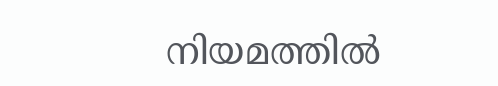നിയമത്തിൽ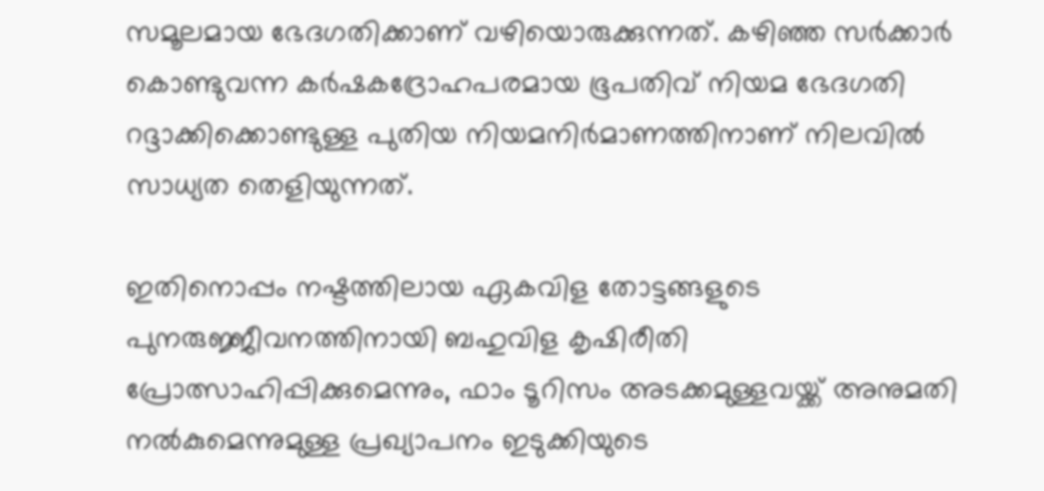സമൂലമായ ഭേദഗതിക്കാണ് വഴിയൊരുക്കുന്നത്. കഴിഞ്ഞ സർക്കാർ കൊണ്ടുവന്ന കർഷകദ്രോഹപരമായ ഭൂപതിവ് നിയമ ഭേദഗതി റദ്ദാക്കിക്കൊണ്ടുള്ള പുതിയ നിയമനിർമാണത്തിനാണ് നിലവിൽ സാധ്യത തെളിയുന്നത്.

ഇതിനൊപ്പം നഷ്ടത്തിലായ ഏകവിള തോട്ടങ്ങളുടെ പുനരുജ്ജീവനത്തിനായി ബഹുവിള കൃഷിരീതി പ്രോത്സാഹിപ്പിക്കുമെന്നും, ഫാം ടൂറിസം അടക്കമുള്ളവയ്ക്ക് അനുമതി നൽകുമെന്നുമുള്ള പ്രഖ്യാപനം ഇടുക്കിയുടെ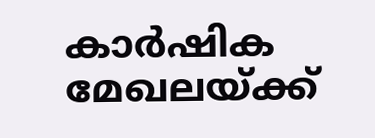കാർഷിക മേഖലയ്ക്ക്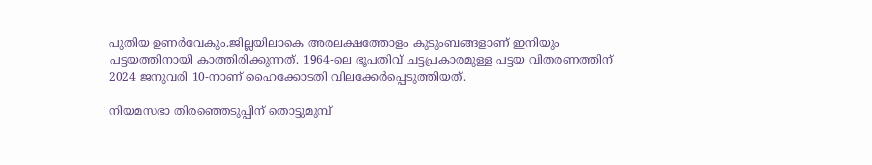പുതിയ ഉണർവേകും.ജില്ലയിലാകെ അരലക്ഷത്തോളം കുടുംബങ്ങളാണ് ഇനിയും പട്ടയത്തിനായി കാത്തിരിക്കുന്നത്. 1964-ലെ ഭൂപതിവ് ചട്ടപ്രകാരമുള്ള പട്ടയ വിതരണത്തിന് 2024 ജനുവരി 10-നാണ് ഹൈക്കോടതി വിലക്കേർപ്പെടുത്തിയത്.

നിയമസഭാ തിരഞ്ഞെടുപ്പിന് തൊട്ടുമുമ്പ്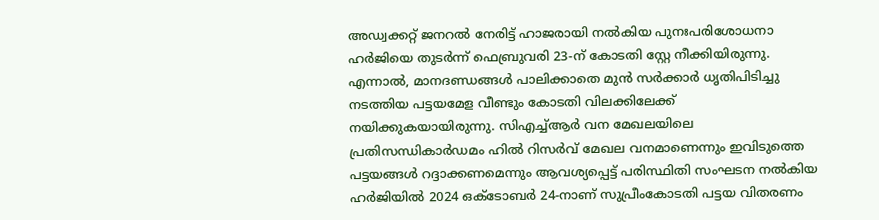അഡ്വക്കറ്റ് ജനറൽ നേരിട്ട് ഹാജരായി നൽകിയ പുനഃപരിശോധനാ ഹർജിയെ തുടർന്ന് ഫെബ്രുവരി 23-ന് കോടതി സ്റ്റേ നീക്കിയിരുന്നു. എന്നാൽ, മാനദണ്ഡങ്ങൾ പാലിക്കാതെ മുൻ സർക്കാർ ധൃതിപിടിച്ചു നടത്തിയ പട്ടയമേള വീണ്ടും കോടതി വിലക്കിലേക്ക് നയിക്കുകയായിരുന്നു. സിഎച്ച്ആർ വന മേഖലയിലെ പ്രതിസന്ധികാർഡമം ഹിൽ റിസർവ് മേഖല വനമാണെന്നും ഇവിടുത്തെ പട്ടയങ്ങൾ റദ്ദാക്കണമെന്നും ആവശ്യപ്പെട്ട് പരിസ്ഥിതി സംഘടന നൽകിയ ഹർജിയിൽ 2024 ഒക്ടോബർ 24-നാണ് സുപ്രീംകോടതി പട്ടയ വിതരണം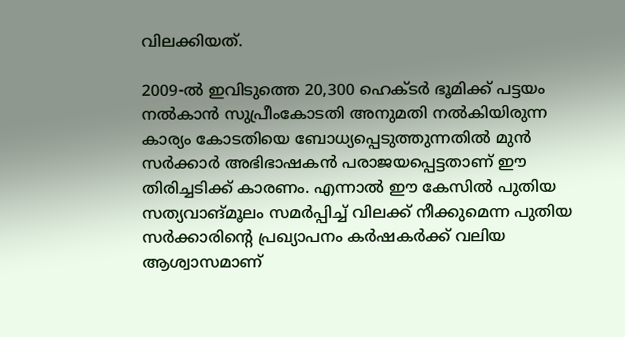വിലക്കിയത്.

2009-ൽ ഇവിടുത്തെ 20,300 ഹെക്ടർ ഭൂമിക്ക് പട്ടയം നൽകാൻ സുപ്രീംകോടതി അനുമതി നൽകിയിരുന്ന കാര്യം കോടതിയെ ബോധ്യപ്പെടുത്തുന്നതിൽ മുൻ സർക്കാർ അഭിഭാഷകൻ പരാജയപ്പെട്ടതാണ് ഈ തിരിച്ചടിക്ക് കാരണം. എന്നാൽ ഈ കേസിൽ പുതിയ സത്യവാങ്മൂലം സമർപ്പിച്ച് വിലക്ക് നീക്കുമെന്ന പുതിയ സർക്കാരിന്റെ പ്രഖ്യാപനം കർഷകർക്ക് വലിയ ആശ്വാസമാണ്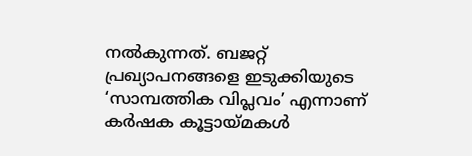നൽകുന്നത്. ബജറ്റ് പ്രഖ്യാപനങ്ങളെ ഇടുക്കിയുടെ ‘സാമ്പത്തിക വിപ്ലവം’ എന്നാണ് കർഷക കൂട്ടായ്മകൾ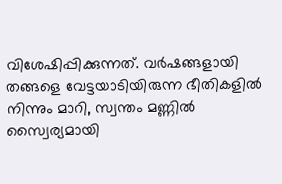വിശേഷിപ്പിക്കുന്നത്. വർഷങ്ങളായി തങ്ങളെ വേട്ടയാടിയിരുന്ന ഭീതികളിൽ നിന്നും മാറി, സ്വന്തം മണ്ണിൽ സ്വൈര്യമായി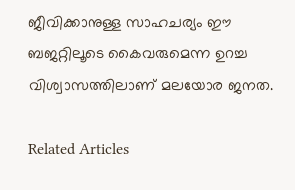ജീവിക്കാനുള്ള സാഹചര്യം ഈ ബജറ്റിലൂടെ കൈവരുമെന്ന ഉറച്ച വിശ്വാസത്തിലാണ് മലയോര ജനത.

Related Articles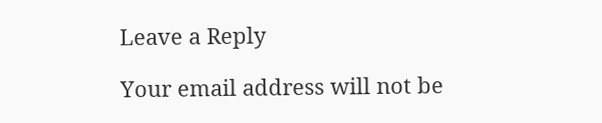Leave a Reply

Your email address will not be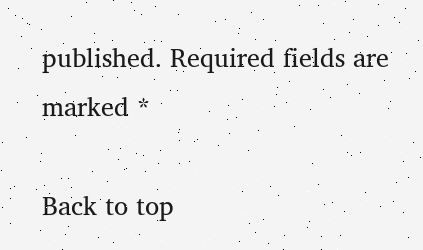published. Required fields are marked *

Back to top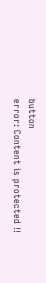button
error: Content is protected !!